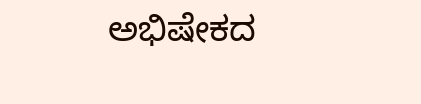ಅಭಿಷೇಕದ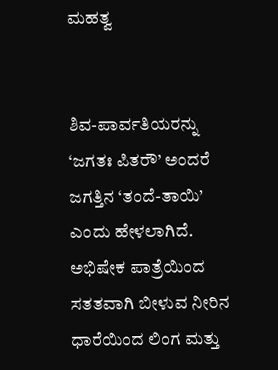ಮಹತ್ವ


ಶಿವ-ಪಾರ್ವತಿಯರನ್ನು ‘ಜಗತಃ ಪಿತರೌ’ ಅಂದರೆ ಜಗತ್ತಿನ ‘ತಂದೆ-ತಾಯಿ’ ಎಂದು ಹೇಳಲಾಗಿದೆ. ಅಭಿಷೇಕ ಪಾತ್ರೆಯಿಂದ ಸತತವಾಗಿ ಬೀಳುವ ನೀರಿನ ಧಾರೆಯಿಂದ ಲಿಂಗ ಮತ್ತು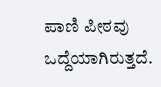ಪಾಣಿ ಪೀಠವು ಒದ್ದೆಯಾಗಿರುತ್ತದೆ.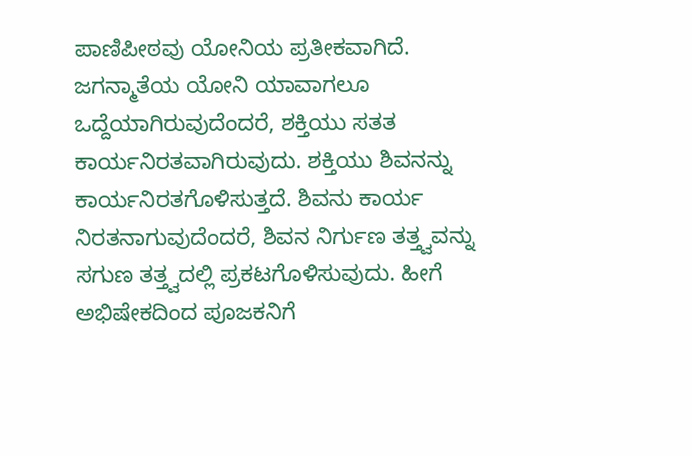ಪಾಣಿಪೀಠವು ಯೋನಿಯ ಪ್ರತೀಕವಾಗಿದೆ. ಜಗನ್ಮಾತೆಯ ಯೋನಿ ಯಾವಾಗಲೂ ಒದ್ದೆಯಾಗಿರುವುದೆಂದರೆ, ಶಕ್ತಿಯು ಸತತ ಕಾರ್ಯನಿರತವಾಗಿರುವುದು. ಶಕ್ತಿಯು ಶಿವನನ್ನು ಕಾರ್ಯನಿರತಗೊಳಿಸುತ್ತದೆ. ಶಿವನು ಕಾರ್ಯ ನಿರತನಾಗುವುದೆಂದರೆ, ಶಿವನ ನಿರ್ಗುಣ ತತ್ತ್ವವನ್ನು ಸಗುಣ ತತ್ತ್ವದಲ್ಲಿ ಪ್ರಕಟಗೊಳಿಸುವುದು. ಹೀಗೆ ಅಭಿಷೇಕದಿಂದ ಪೂಜಕನಿಗೆ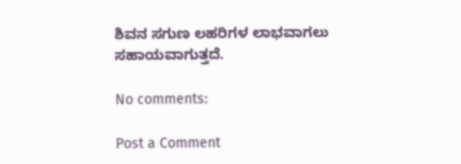ಶಿವನ ಸಗುಣ ಲಹರಿಗಳ ಲಾಭವಾಗಲು ಸಹಾಯವಾಗುತ್ತದೆ.

No comments:

Post a Comment